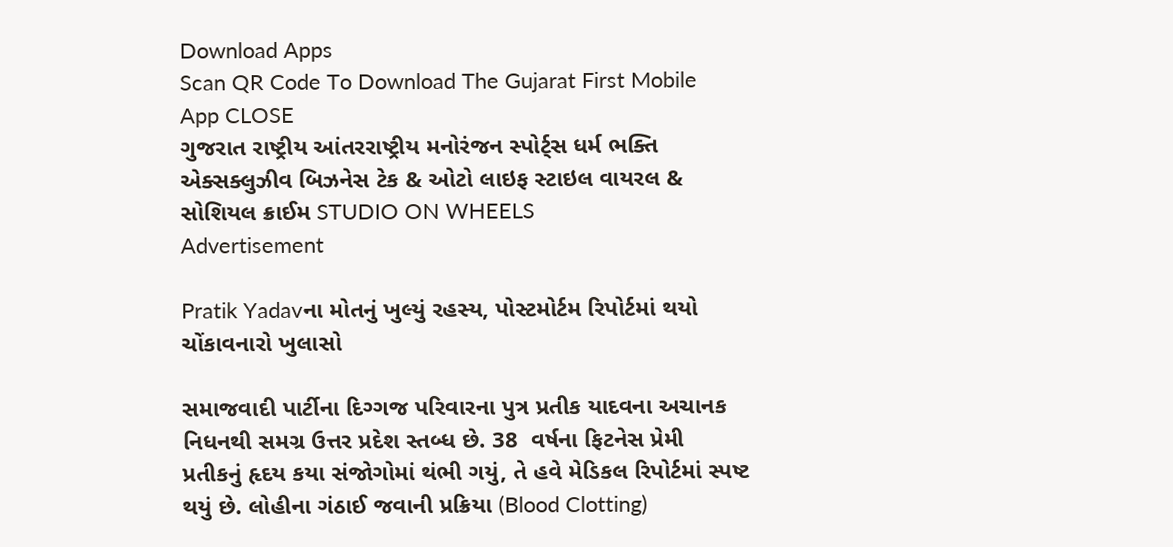Download Apps
Scan QR Code To Download The Gujarat First Mobile App CLOSE
ગુજરાત રાષ્ટ્રીય આંતરરાષ્ટ્રીય મનોરંજન સ્પોર્ટ્સ ધર્મ ભક્તિ એક્સક્લુઝીવ બિઝનેસ ટેક & ઓટો લાઇફ સ્ટાઇલ વાયરલ & સોશિયલ ક્રાઈમ STUDIO ON WHEELS
Advertisement

Pratik Yadavના મોતનું ખુલ્યું રહસ્ય, પોસ્ટમોર્ટમ રિપોર્ટમાં થયો ચોંકાવનારો ખુલાસો

સમાજવાદી પાર્ટીના દિગ્ગજ પરિવારના પુત્ર પ્રતીક યાદવના અચાનક નિધનથી સમગ્ર ઉત્તર પ્રદેશ સ્તબ્ધ છે. 38  વર્ષના ફિટનેસ પ્રેમી પ્રતીકનું હૃદય કયા સંજોગોમાં થંભી ગયું, તે હવે મેડિકલ રિપોર્ટમાં સ્પષ્ટ થયું છે. લોહીના ગંઠાઈ જવાની પ્રક્રિયા (Blood Clotting)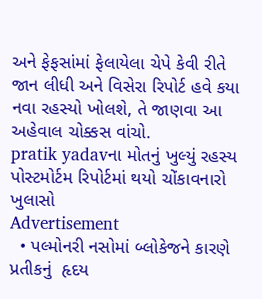અને ફેફસાંમાં ફેલાયેલા ચેપે કેવી રીતે જાન લીધી અને વિસેરા રિપોર્ટ હવે કયા નવા રહસ્યો ખોલશે, તે જાણવા આ અહેવાલ ચોક્કસ વાંચો.
pratik yadavના મોતનું ખુલ્યું રહસ્ય  પોસ્ટમોર્ટમ રિપોર્ટમાં થયો ચોંકાવનારો ખુલાસો
Advertisement
  • પલ્મોનરી નસોમાં બ્લોકેજને કારણે પ્રતીકનું  હૃદય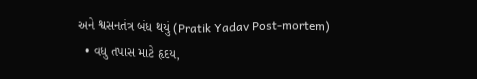અને શ્વસનતંત્ર બંધ થયું (Pratik Yadav Post-mortem)
  • વધુ તપાસ માટે હૃદય,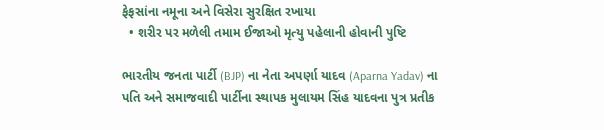ફેફસાંના નમૂના અને વિસેરા સુરક્ષિત રખાયા
  • શરીર પર મળેલી તમામ ઈજાઓ મૃત્યુ પહેલાની હોવાની પુષ્ટિ

ભારતીય જનતા પાર્ટી (BJP) ના નેતા અપર્ણા યાદવ (Aparna Yadav) ના પતિ અને સમાજવાદી પાર્ટીના સ્થાપક મુલાયમ સિંહ યાદવના પુત્ર પ્રતીક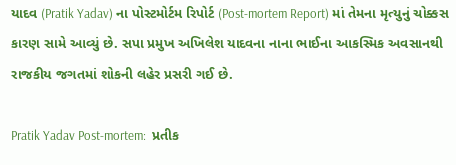યાદવ (Pratik Yadav) ના પોસ્ટમોર્ટમ રિપોર્ટ (Post-mortem Report) માં તેમના મૃત્યુનું ચોક્કસ કારણ સામે આવ્યું છે. સપા પ્રમુખ અખિલેશ યાદવના નાના ભાઈના આકસ્મિક અવસાનથી રાજકીય જગતમાં શોકની લહેર પ્રસરી ગઈ છે.

Pratik Yadav Post-mortem:  પ્રતીક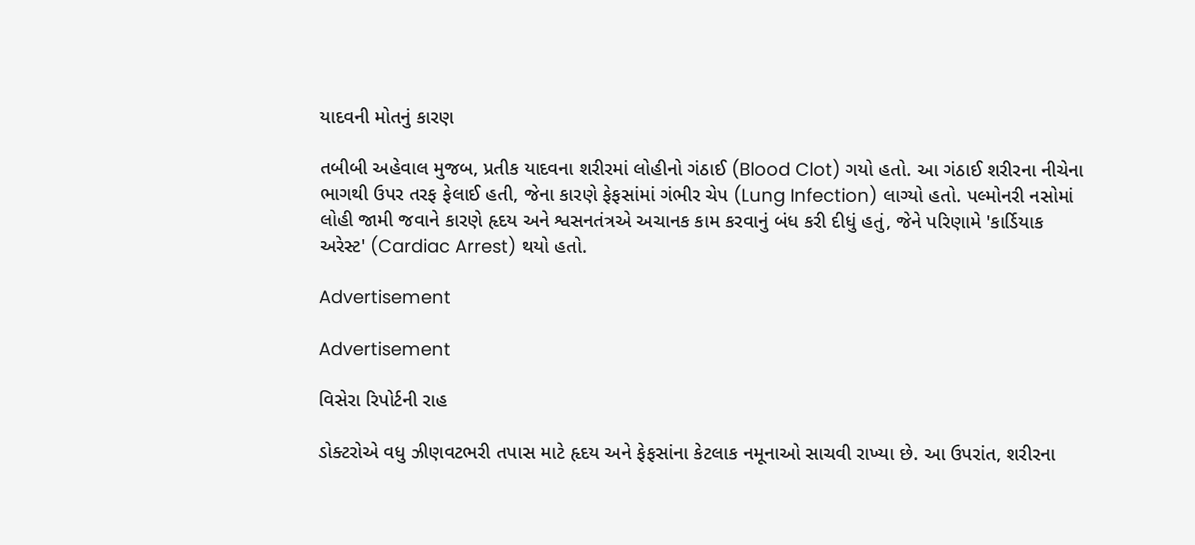યાદવની મોતનું કારણ

તબીબી અહેવાલ મુજબ, પ્રતીક યાદવના શરીરમાં લોહીનો ગંઠાઈ (Blood Clot) ગયો હતો. આ ગંઠાઈ શરીરના નીચેના ભાગથી ઉપર તરફ ફેલાઈ હતી, જેના કારણે ફેફસાંમાં ગંભીર ચેપ (Lung Infection) લાગ્યો હતો. પલ્મોનરી નસોમાં લોહી જામી જવાને કારણે હૃદય અને શ્વસનતંત્રએ અચાનક કામ કરવાનું બંધ કરી દીધું હતું, જેને પરિણામે 'કાર્ડિયાક અરેસ્ટ' (Cardiac Arrest) થયો હતો.

Advertisement

Advertisement

વિસેરા રિપોર્ટની રાહ

ડોક્ટરોએ વધુ ઝીણવટભરી તપાસ માટે હૃદય અને ફેફસાંના કેટલાક નમૂનાઓ સાચવી રાખ્યા છે. આ ઉપરાંત, શરીરના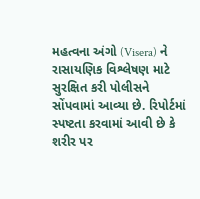મહત્વના અંગો (Visera) ને રાસાયણિક વિશ્લેષણ માટે સુરક્ષિત કરી પોલીસને સોંપવામાં આવ્યા છે. રિપોર્ટમાં સ્પષ્ટતા કરવામાં આવી છે કે શરીર પર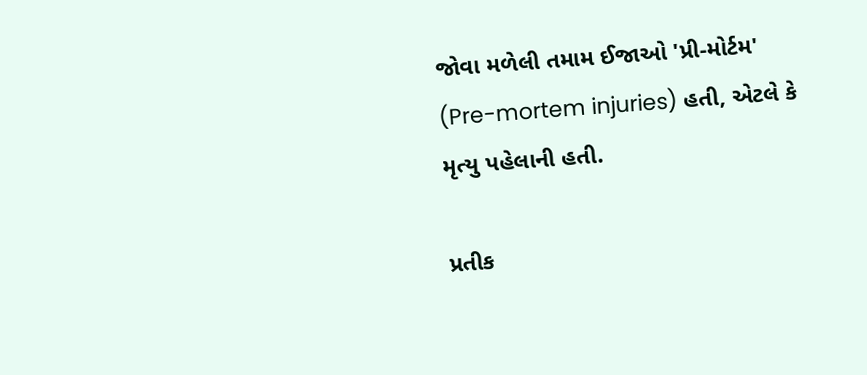જોવા મળેલી તમામ ઈજાઓ 'પ્રી-મોર્ટમ' (Pre-mortem injuries) હતી, એટલે કે મૃત્યુ પહેલાની હતી.

પ્રતીક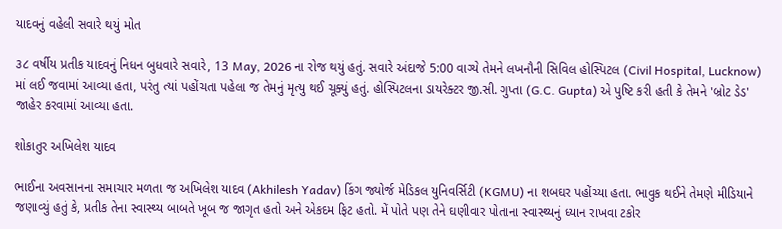યાદવનું વહેલી સવારે થયું મોત

૩૮ વર્ષીય પ્રતીક યાદવનું નિધન બુધવારે સવારે, 13 May, 2026 ના રોજ થયું હતું. સવારે અંદાજે 5:00 વાગ્યે તેમને લખનૌની સિવિલ હોસ્પિટલ (Civil Hospital, Lucknow) માં લઈ જવામાં આવ્યા હતા, પરંતુ ત્યાં પહોંચતા પહેલા જ તેમનું મૃત્યુ થઈ ચૂક્યું હતું. હોસ્પિટલના ડાયરેક્ટર જી.સી. ગુપ્તા (G.C. Gupta) એ પુષ્ટિ કરી હતી કે તેમને 'બ્રોટ ડેડ' જાહેર કરવામાં આવ્યા હતા.

શોકાતુર અખિલેશ યાદવ

ભાઈના અવસાનના સમાચાર મળતા જ અખિલેશ યાદવ (Akhilesh Yadav) કિંગ જ્યોર્જ મેડિકલ યુનિવર્સિટી (KGMU) ના શબઘર પહોંચ્યા હતા. ભાવુક થઈને તેમણે મીડિયાને જણાવ્યું હતું કે, પ્રતીક તેના સ્વાસ્થ્ય બાબતે ખૂબ જ જાગૃત હતો અને એકદમ ફિટ હતો. મેં પોતે પણ તેને ઘણીવાર પોતાના સ્વાસ્થ્યનું ધ્યાન રાખવા ટકોર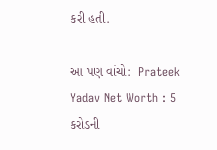કરી હતી.

આ પણ વાંચો:  Prateek Yadav Net Worth : 5 કરોડની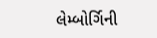લેમ્બોર્ગિની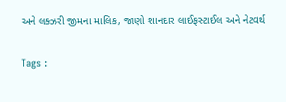અને લક્ઝરી જીમના માલિક, જાણો શાનદાર લાઈફસ્ટાઈલ અને નેટવર્થ

Tags :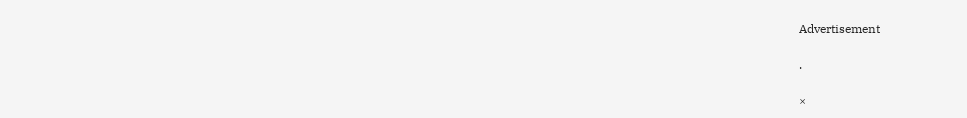Advertisement

.

×